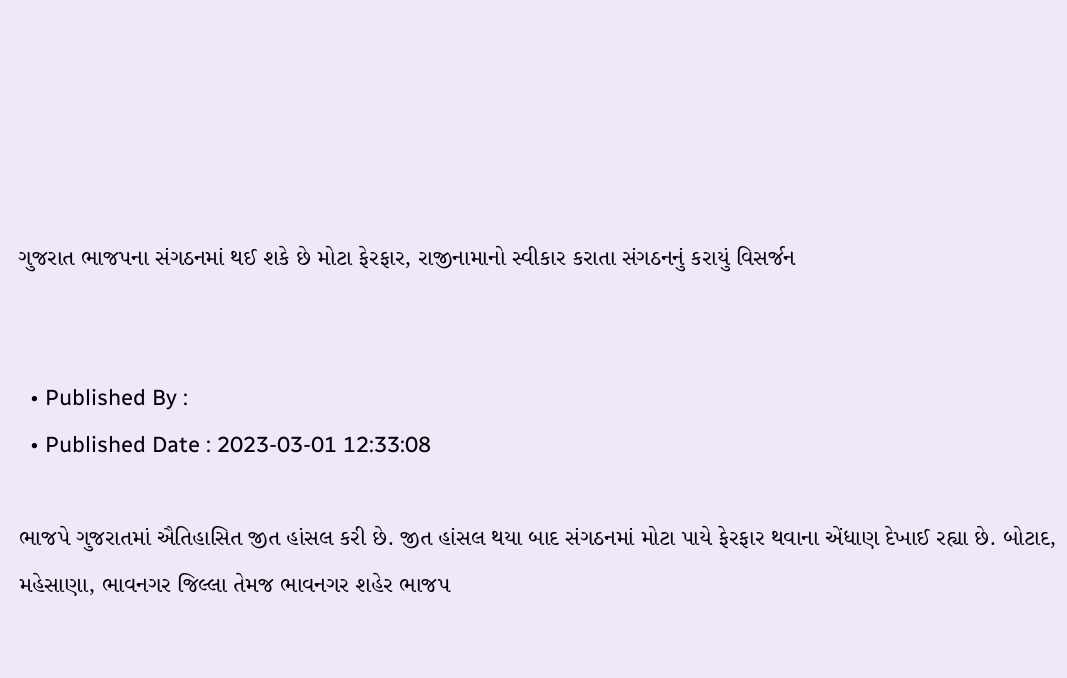ગુજરાત ભાજપના સંગઠનમાં થઈ શકે છે મોટા ફેરફાર, રાજીનામાનો સ્વીકાર કરાતા સંગઠનનું કરાયું વિસર્જન


  • Published By :
  • Published Date : 2023-03-01 12:33:08

ભાજપે ગુજરાતમાં ઐતિહાસિત જીત હાંસલ કરી છે. જીત હાંસલ થયા બાદ સંગઠનમાં મોટા પાયે ફેરફાર થવાના એંધાણ દેખાઈ રહ્યા છે. બોટાદ, મહેસાણા, ભાવનગર જિલ્લા તેમજ ભાવનગર શહેર ભાજપ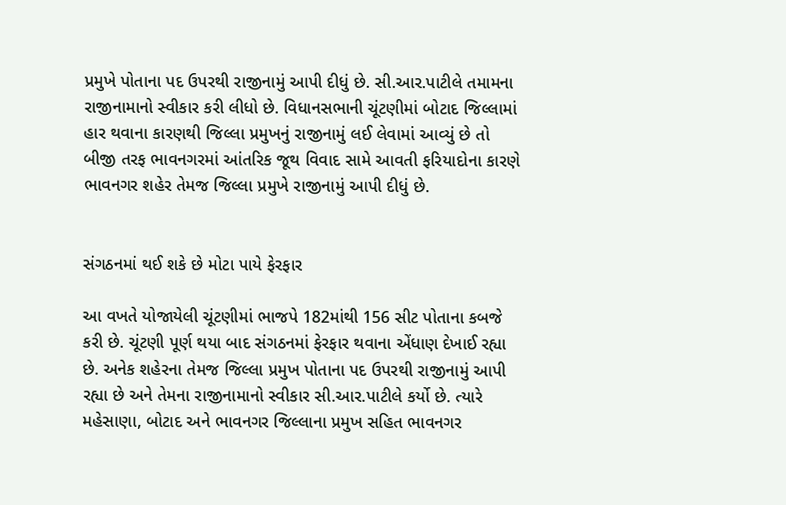પ્રમુખે પોતાના પદ ઉપરથી રાજીનામું આપી દીધું છે. સી.આર.પાટીલે તમામના રાજીનામાનો સ્વીકાર કરી લીધો છે. વિધાનસભાની ચૂંટણીમાં બોટાદ જિલ્લામાં હાર થવાના કારણથી જિલ્લા પ્રમુખનું રાજીનામું લઈ લેવામાં આવ્યું છે તો બીજી તરફ ભાવનગરમાં આંતરિક જૂથ વિવાદ સામે આવતી ફરિયાદોના કારણે ભાવનગર શહેર તેમજ જિલ્લા પ્રમુખે રાજીનામું આપી દીધું છે.


સંગઠનમાં થઈ શકે છે મોટા પાયે ફેરફાર

આ વખતે યોજાયેલી ચૂંટણીમાં ભાજપે 182માંથી 156 સીટ પોતાના કબજે કરી છે. ચૂંટણી પૂર્ણ થયા બાદ સંગઠનમાં ફેરફાર થવાના એંધાણ દેખાઈ રહ્યા છે. અનેક શહેરના તેમજ જિલ્લા પ્રમુખ પોતાના પદ ઉપરથી રાજીનામું આપી રહ્યા છે અને તેમના રાજીનામાનો સ્વીકાર સી.આર.પાટીલે કર્યો છે. ત્યારે મહેસાણા, બોટાદ અને ભાવનગર જિલ્લાના પ્રમુખ સહિત ભાવનગર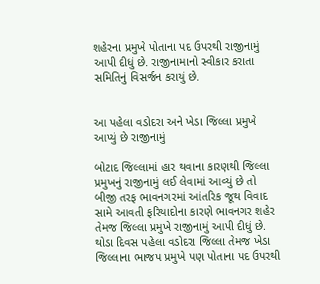શહેરના પ્રમુખે પોતાના પદ ઉપરથી રાજીનામું આપી દીધું છે. રાજીનામાનો સ્વીકાર કરાતા સમિતિનું વિસર્જન કરાયું છે.


આ પહેલા વડોદરા અને ખેડા જિલ્લા પ્રમુખે આપ્યું છે રાજીનામું

બોટાદ જિલ્લામાં હાર થવાના કારણથી જિલ્લા પ્રમુખનું રાજીનામું લઈ લેવામાં આવ્યું છે તો બીજી તરફ ભાવનગરમાં આંતરિક જૂથ વિવાદ સામે આવતી ફરિયાદોના કારણે ભાવનગર શહેર તેમજ જિલ્લા પ્રમુખે રાજીનામું આપી દીધું છે. થોડા દિવસ પહેલા વડોદરા જિલ્લા તેમજ ખેડા જિલ્લાના ભાજપ પ્રમુખે પણ પોતાના પદ ઉપરથી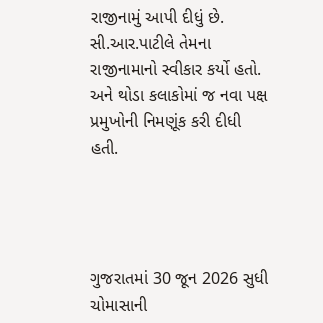રાજીનામું આપી દીધું છે. સી.આર.પાટીલે તેમના રાજીનામાનો સ્વીકાર કર્યો હતો. અને થોડા કલાકોમાં જ નવા પક્ષ પ્રમુખોની નિમણૂંક કરી દીધી હતી.




ગુજરાતમાં 30 જૂન 2026 સુધી ચોમાસાની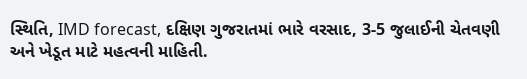સ્થિતિ, IMD forecast, દક્ષિણ ગુજરાતમાં ભારે વરસાદ, 3-5 જુલાઈની ચેતવણી અને ખેડૂત માટે મહત્વની માહિતી.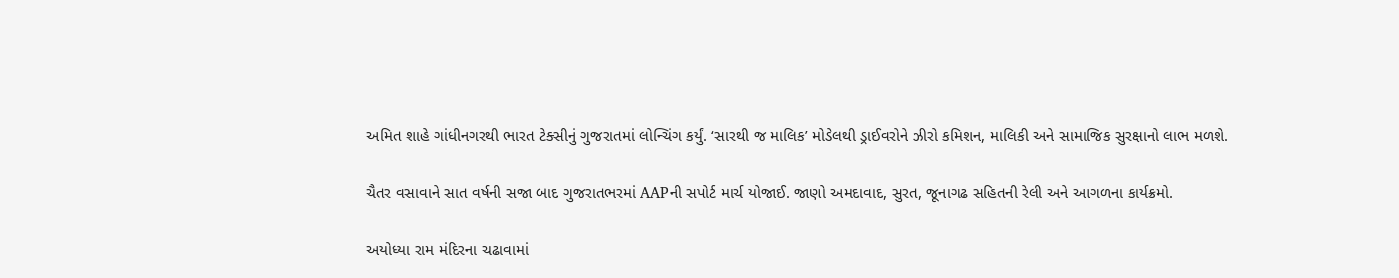અમિત શાહે ગાંધીનગરથી ભારત ટેક્સીનું ગુજરાતમાં લોન્ચિંગ કર્યું. ‘સારથી જ માલિક’ મોડેલથી ડ્રાઈવરોને ઝીરો કમિશન, માલિકી અને સામાજિક સુરક્ષાનો લાભ મળશે.

ચૈતર વસાવાને સાત વર્ષની સજા બાદ ગુજરાતભરમાં AAPની સપોર્ટ માર્ચ યોજાઈ. જાણો અમદાવાદ, સુરત, જૂનાગઢ સહિતની રેલી અને આગળના કાર્યક્રમો.

અયોધ્યા રામ મંદિરના ચઢાવામાં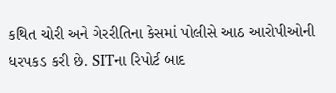કથિત ચોરી અને ગેરરીતિના કેસમાં પોલીસે આઠ આરોપીઓની ધરપકડ કરી છે. SITના રિપોર્ટ બાદ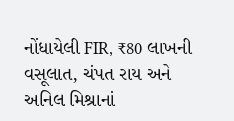નોંધાયેલી FIR, ₹80 લાખની વસૂલાત, ચંપત રાય અને અનિલ મિશ્રાનાં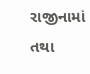રાજીનામાં તથા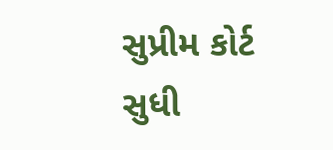સુપ્રીમ કોર્ટ સુધી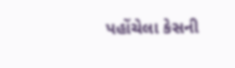પહોંચેલા કેસની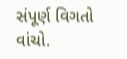સંપૂર્ણ વિગતો વાંચો.